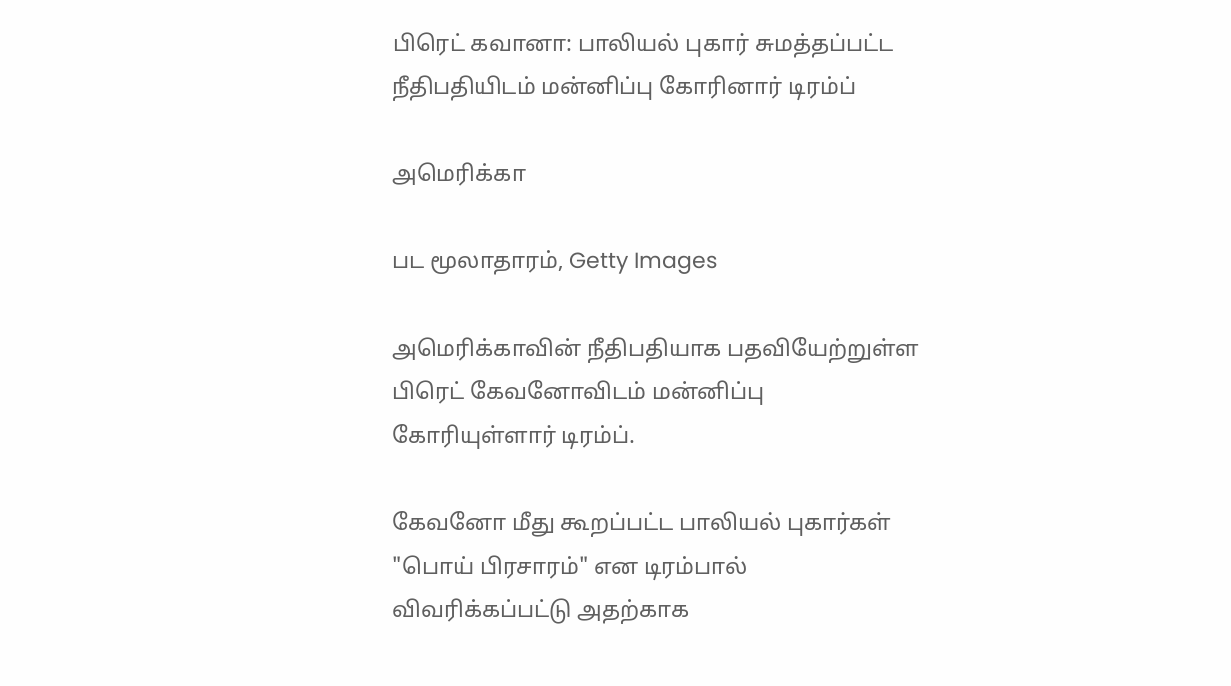பிரெட் கவானா: பாலியல் புகார் சுமத்தப்பட்ட நீதிபதியிடம் மன்னிப்பு கோரினார் டிரம்ப்

அமெரிக்கா

பட மூலாதாரம், Getty Images

அமெரிக்காவின் நீதிபதியாக பதவியேற்றுள்ள பிரெட் கேவனோவிடம் மன்னிப்பு கோரியுள்ளார் டிரம்ப்.

கேவனோ மீது கூறப்பட்ட பாலியல் புகார்கள் "பொய் பிரசாரம்" என டிரம்பால் விவரிக்கப்பட்டு அதற்காக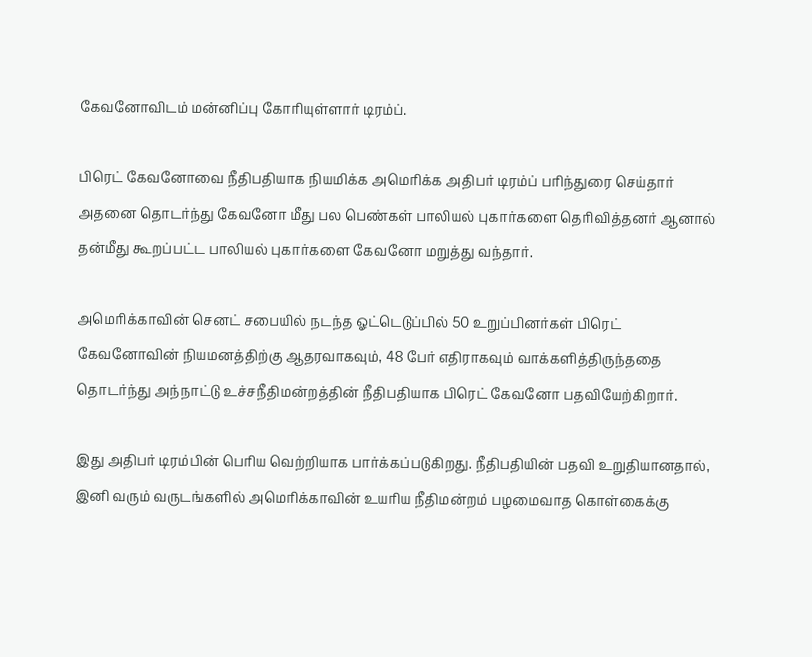கேவனோவிடம் மன்னிப்பு கோரியுள்ளார் டிரம்ப்.

பிரெட் கேவனோவை நீதிபதியாக நியமிக்க அமெரிக்க அதிபர் டிரம்ப் பரிந்துரை செய்தார் அதனை தொடர்ந்து கேவனோ மீது பல பெண்கள் பாலியல் புகார்களை தெரிவித்தனர் ஆனால் தன்மீது கூறப்பட்ட பாலியல் புகார்களை கேவனோ மறுத்து வந்தார்.

அமெரிக்காவின் செனட் சபையில் நடந்த ஓட்டெடுப்பில் 50 உறுப்பினர்கள் பிரெட் கேவனோவின் நியமனத்திற்கு ஆதரவாகவும், 48 பேர் எதிராகவும் வாக்களித்திருந்ததை தொடர்ந்து அந்நாட்டு உச்சநீதிமன்றத்தின் நீதிபதியாக பிரெட் கேவனோ பதவியேற்கிறார்.

இது அதிபர் டிரம்பின் பெரிய வெற்றியாக பார்க்கப்படுகிறது. நீதிபதியின் பதவி உறுதியானதால், இனி வரும் வருடங்களில் அமெரிக்காவின் உயரிய நீதிமன்றம் பழமைவாத கொள்கைக்கு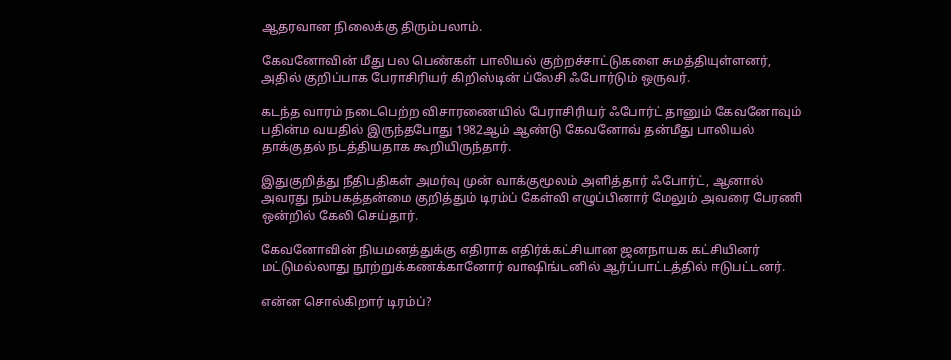ஆதரவான நிலைக்கு திரும்பலாம்.

கேவனோவின் மீது பல பெண்கள் பாலியல் குற்றச்சாட்டுகளை சுமத்தியுள்ளனர், அதில் குறிப்பாக பேராசிரியர் கிறிஸ்டின் ப்லேசி ஃபோர்டும் ஒருவர்.

கடந்த வாரம் நடைபெற்ற விசாரணையில் பேராசிரியர் ஃபோர்ட் தானும் கேவனோவும் பதின்ம வயதில் இருந்தபோது 1982ஆம் ஆண்டு கேவனோவ் தன்மீது பாலியல் தாக்குதல் நடத்தியதாக கூறியிருந்தார்.

இதுகுறித்து நீதிபதிகள் அமர்வு முன் வாக்குமூலம் அளித்தார் ஃபோர்ட், ஆனால் அவரது நம்பகத்தன்மை குறித்தும் டிரம்ப் கேள்வி எழுப்பினார் மேலும் அவரை பேரணி ஒன்றில் கேலி செய்தார்.

கேவனோவின் நியமனத்துக்கு எதிராக எதிர்க்கட்சியான ஜனநாயக கட்சியினர் மட்டுமல்லாது நூற்றுக்கணக்கானோர் வாஷிங்டனில் ஆர்ப்பாட்டத்தில் ஈடுபட்டனர்.

என்ன சொல்கிறார் டிரம்ப்?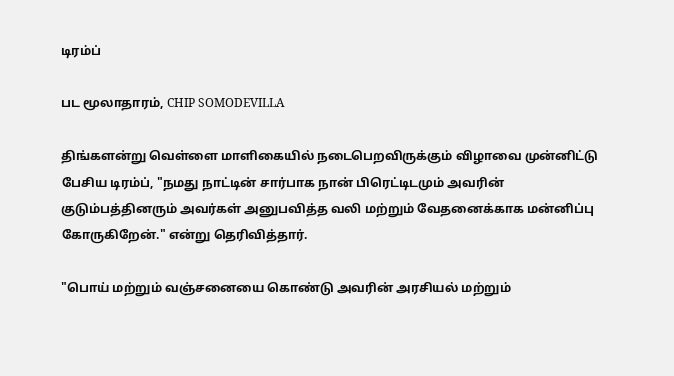டிரம்ப்

பட மூலாதாரம், CHIP SOMODEVILLA

திங்களன்று வெள்ளை மாளிகையில் நடைபெறவிருக்கும் விழாவை முன்னிட்டு பேசிய டிரம்ப், "நமது நாட்டின் சார்பாக நான் பிரெட்டிடமும் அவரின் குடும்பத்தினரும் அவர்கள் அனுபவித்த வலி மற்றும் வேதனைக்காக மன்னிப்பு கோருகிறேன்." என்று தெரிவித்தார்.

"பொய் மற்றும் வஞ்சனையை கொண்டு அவரின் அரசியல் மற்றும்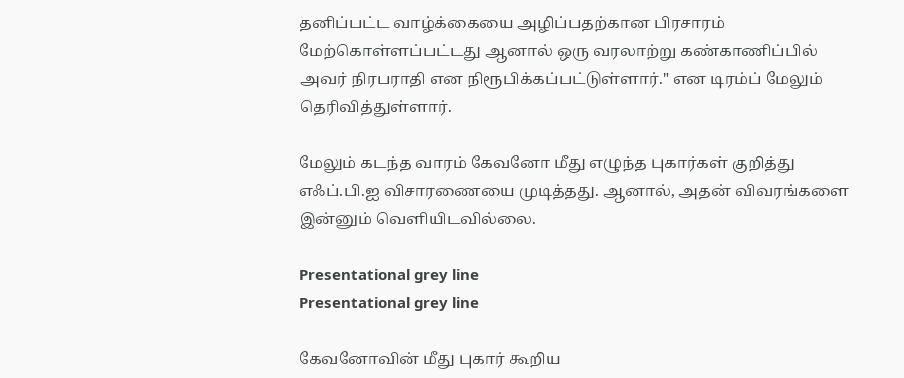தனிப்பட்ட வாழ்க்கையை அழிப்பதற்கான பிரசாரம் மேற்கொள்ளப்பட்டது ஆனால் ஒரு வரலாற்று கண்காணிப்பில் அவர் நிரபராதி என நிரூபிக்கப்பட்டுள்ளார்." என டிரம்ப் மேலும் தெரிவித்துள்ளார்.

மேலும் கடந்த வாரம் கேவனோ மீது எழுந்த புகார்கள் குறித்து எஃப்.பி.ஐ விசாரணையை முடித்தது. ஆனால், அதன் விவரங்களை இன்னும் வெளியிடவில்லை.

Presentational grey line
Presentational grey line

கேவனோவின் மீது புகார் கூறிய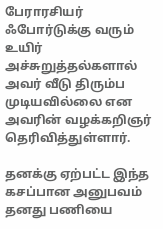பேராரசியர் ஃபோர்டுக்கு வரும் உயிர் அச்சுறுத்தல்களால் அவர் வீடு திரும்ப முடியவில்லை என அவரின் வழக்கறிஞர் தெரிவித்துள்ளார்.

தனக்கு ஏற்பட்ட இந்த கசப்பான அனுபவம் தனது பணியை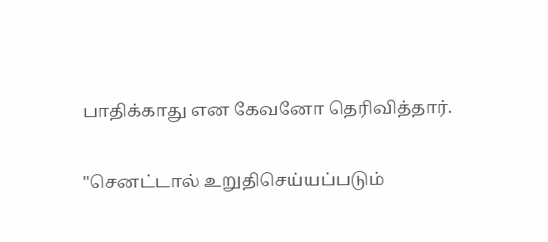பாதிக்காது என கேவனோ தெரிவித்தார்.

"செனட்டால் உறுதிசெய்யப்படும்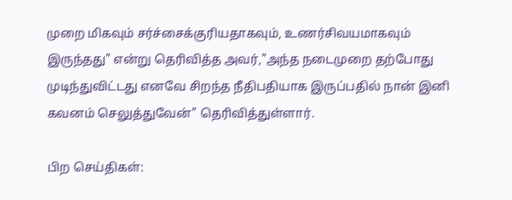முறை மிகவும் சர்ச்சைக்குரியதாகவும், உணர்சிவயமாகவும் இருந்தது" என்று தெரிவித்த அவர்,"அந்த நடைமுறை தற்போது முடிந்துவிட்டது எனவே சிறந்த நீதிபதியாக இருப்பதில் நான் இனி கவனம் செலுத்துவேன்" தெரிவித்துள்ளார்.

பிற செய்திகள்: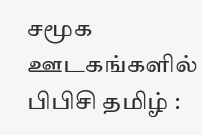சமூக ஊடகங்களில் பிபிசி தமிழ் :